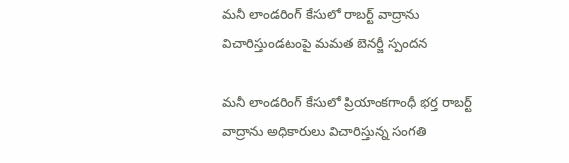మనీ లాండరింగ్ కేసులో రాబర్ట్ వాద్రాను విచారిస్తుండటంపై మమత బెనర్జీ స్పందన

మనీ లాండరింగ్ కేసులో ప్రియాంకగాంధీ భర్త రాబర్ట్ వాద్రాను అధికారులు విచారిస్తున్న సంగతి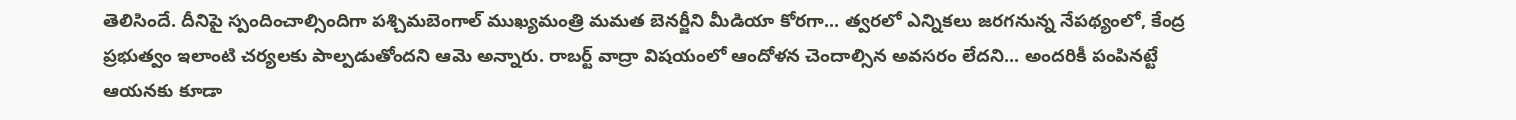తెలిసిందే. దీనిపై స్పందించాల్సిందిగా పశ్చిమబెంగాల్ ముఖ్యమంత్రి మమత బెనర్జీని మీడియా కోరగా... త్వరలో ఎన్నికలు జరగనున్న నేపథ్యంలో, కేంద్ర ప్రభుత్వం ఇలాంటి చర్యలకు పాల్పడుతోందని ఆమె అన్నారు. రాబర్ట్ వాద్రా విషయంలో ఆందోళన చెందాల్సిన అవసరం లేదని... అందరికీ పంపినట్టే ఆయనకు కూడా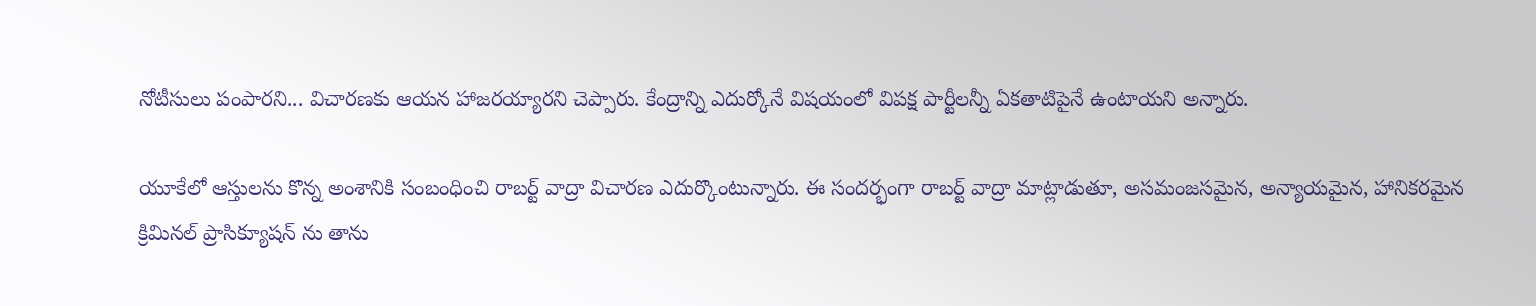నోటీసులు పంపారని... విచారణకు ఆయన హాజరయ్యారని చెప్పారు. కేంద్రాన్ని ఎదుర్కోనే విషయంలో విపక్ష పార్టీలన్నీ ఏకతాటిపైనే ఉంటాయని అన్నారు.

యూకేలో ఆస్తులను కొన్న అంశానికి సంబంధించి రాబర్ట్ వాద్రా విచారణ ఎదుర్కొంటున్నారు. ఈ సందర్భంగా రాబర్ట్ వాద్రా మాట్లాడుతూ, అసమంజసమైన, అన్యాయమైన, హానికరమైన క్రిమినల్ ప్రాసిక్యూషన్ ను తాను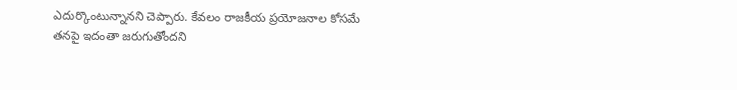ఎదుర్కొంటున్నానని చెప్పారు. కేవలం రాజకీయ ప్రయోజనాల కోసమే తనపై ఇదంతా జరుగుతోందని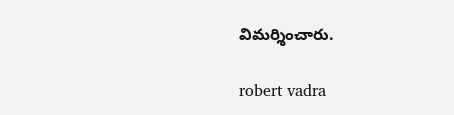విమర్శించారు.

robert vadra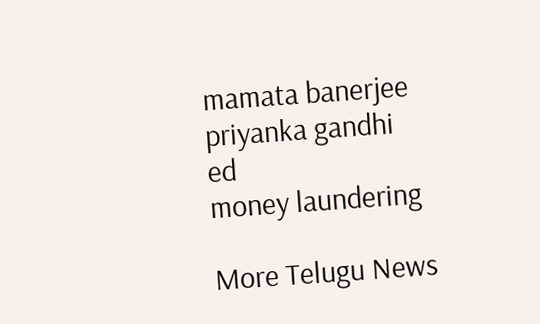mamata banerjee
priyanka gandhi
ed
money laundering

More Telugu News